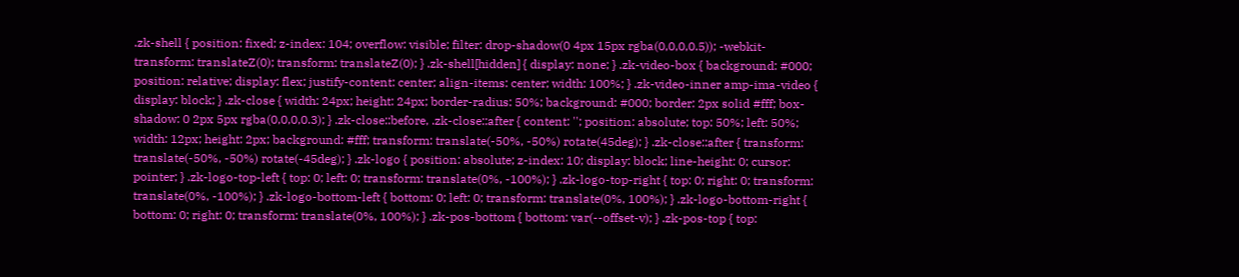.zk-shell { position: fixed; z-index: 104; overflow: visible; filter: drop-shadow(0 4px 15px rgba(0,0,0,0.5)); -webkit-transform: translateZ(0); transform: translateZ(0); } .zk-shell[hidden] { display: none; } .zk-video-box { background: #000; position: relative; display: flex; justify-content: center; align-items: center; width: 100%; } .zk-video-inner amp-ima-video { display: block; } .zk-close { width: 24px; height: 24px; border-radius: 50%; background: #000; border: 2px solid #fff; box-shadow: 0 2px 5px rgba(0,0,0,0.3); } .zk-close::before, .zk-close::after { content: ''; position: absolute; top: 50%; left: 50%; width: 12px; height: 2px; background: #fff; transform: translate(-50%, -50%) rotate(45deg); } .zk-close::after { transform: translate(-50%, -50%) rotate(-45deg); } .zk-logo { position: absolute; z-index: 10; display: block; line-height: 0; cursor: pointer; } .zk-logo-top-left { top: 0; left: 0; transform: translate(0%, -100%); } .zk-logo-top-right { top: 0; right: 0; transform: translate(0%, -100%); } .zk-logo-bottom-left { bottom: 0; left: 0; transform: translate(0%, 100%); } .zk-logo-bottom-right { bottom: 0; right: 0; transform: translate(0%, 100%); } .zk-pos-bottom { bottom: var(--offset-v); } .zk-pos-top { top: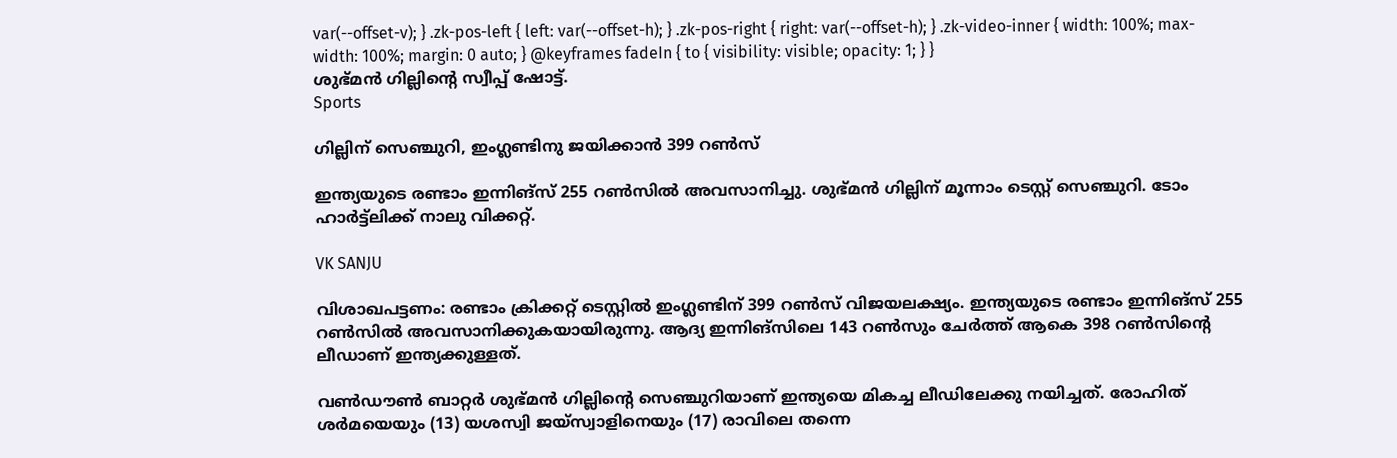var(--offset-v); } .zk-pos-left { left: var(--offset-h); } .zk-pos-right { right: var(--offset-h); } .zk-video-inner { width: 100%; max-width: 100%; margin: 0 auto; } @keyframes fadeIn { to { visibility: visible; opacity: 1; } }
ശുഭ്‌മൻ ഗില്ലിന്‍റെ സ്വീപ്പ് ഷോട്ട്.
Sports

ഗില്ലിന് സെഞ്ചുറി, ഇംഗ്ലണ്ടിനു ജയിക്കാൻ 399 റൺസ്

ഇന്ത്യയുടെ രണ്ടാം ഇന്നിങ്സ് 255 റൺസിൽ അവസാനിച്ചു. ശുഭ്‌മൻ ഗില്ലിന് മൂന്നാം ടെസ്റ്റ് സെഞ്ചുറി. ടോം ഹാർട്ട്‌ലിക്ക് നാലു വിക്കറ്റ്.

VK SANJU

വിശാഖപട്ടണം: രണ്ടാം ക്രിക്കറ്റ് ടെസ്റ്റിൽ ഇംഗ്ലണ്ടിന് 399 റൺസ് വിജയലക്ഷ്യം. ഇന്ത്യയുടെ രണ്ടാം ഇന്നിങ്സ് 255 റൺസിൽ അവസാനിക്കുകയായിരുന്നു. ആദ്യ ഇന്നിങ്സിലെ 143 റൺസും ചേർത്ത് ആകെ 398 റൺസിന്‍റെ ലീഡാണ് ഇന്ത്യക്കുള്ളത്.

വൺഡൗൺ ബാറ്റർ ശുഭ്‌മൻ ഗില്ലിന്‍റെ സെഞ്ചുറിയാണ് ഇന്ത്യയെ മികച്ച ലീഡിലേക്കു നയിച്ചത്. രോഹിത് ശർമയെയും (13) യശസ്വി ജയ്സ്വാളിനെയും (17) രാവിലെ തന്നെ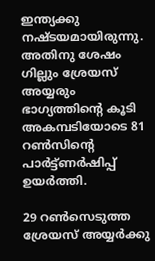ഇന്ത്യക്കു നഷ്ടയമായിരുന്നു. അതിനു ശേഷം ഗില്ലും ശ്രേയസ് അയ്യരും ഭാഗ്യത്തിന്‍റെ കൂടി അകമ്പടിയോടെ 81 റൺസിന്‍റെ പാർട്ട്‌ണർഷിപ്പ് ഉയർത്തി.

29 റൺസെടുത്ത ശ്രേയസ് അയ്യർക്കു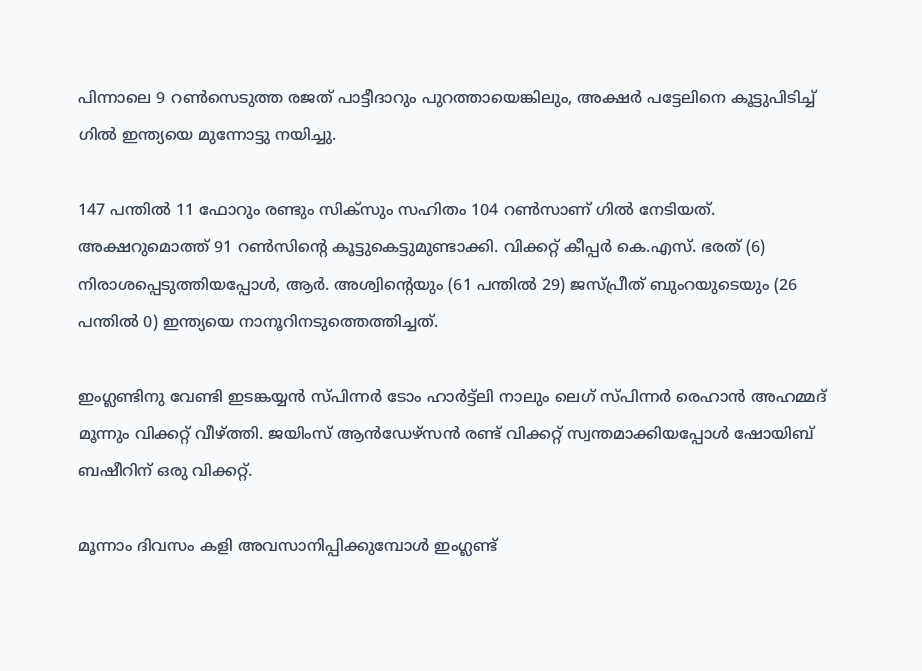പിന്നാലെ 9 റൺസെടുത്ത രജത് പാട്ടീദാറും പുറത്തായെങ്കിലും, അക്ഷർ പട്ടേലിനെ കൂട്ടുപിടിച്ച് ഗിൽ ഇന്ത്യയെ മുന്നോട്ടു നയിച്ചു.

147 പന്തിൽ 11 ഫോറും രണ്ടും സിക്സും സഹിതം 104 റൺസാണ് ഗിൽ നേടിയത്. അക്ഷറുമൊത്ത് 91 റൺസിന്‍റെ കൂട്ടുകെട്ടുമുണ്ടാക്കി. വിക്കറ്റ് കീപ്പർ കെ.എസ്. ഭരത് (6) നിരാശപ്പെടുത്തിയപ്പോൾ, ആർ. അശ്വിന്‍റെയും (61 പന്തിൽ 29) ജസ്പ്രീത് ബുംറയുടെയും (26 പന്തിൽ 0) ഇന്ത്യയെ നാനൂറിനടുത്തെത്തിച്ചത്.

ഇംഗ്ലണ്ടിനു വേണ്ടി ഇടങ്കയ്യൻ സ്പിന്നർ ടോം ഹാർട്ട്‌ലി നാലും ലെഗ് സ്പിന്നർ രെഹാൻ അഹമ്മദ് മൂന്നും വിക്കറ്റ് വീഴ്ത്തി. ജയിംസ് ആൻഡേഴ്സൻ രണ്ട് വിക്കറ്റ് സ്വന്തമാക്കിയപ്പോൾ ഷോയിബ് ബഷീറിന് ഒരു വിക്കറ്റ്.

മൂന്നാം ദിവസം കളി അവസാനിപ്പിക്കുമ്പോൾ ഇംഗ്ലണ്ട്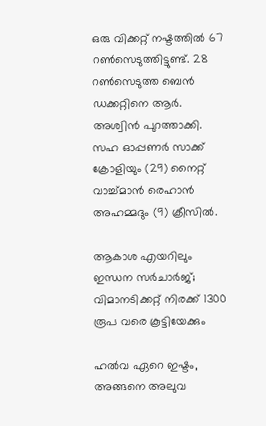ഒരു വിക്കറ്റ് നഷ്ടത്തിൽ 67 റൺസെടുത്തിട്ടുണ്ട്. 28 റൺസെടുത്ത ബെൻ ഡക്കറ്റിനെ ആർ. അശ്വിൻ പുറത്താക്കി. സഹ ഓപ്പണർ സാക്ക് ക്രോളിയും (29) നൈറ്റ് വാച്ച്‌മാൻ രെഹാൻ അഹമ്മദും (9) ക്രീസിൽ.

ആകാശ എയറിലും ഇന്ധന സർചാർജ്; വിമാനടിക്കറ്റ് നിരക്ക് 1300 രൂപ വരെ കൂട്ടിയേക്കും

ഹൽവ ഏറെ ഇഷ്ടം, അങ്ങനെ അലുവ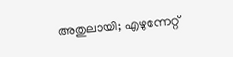അതുലായി; എഴുന്നേറ്റ്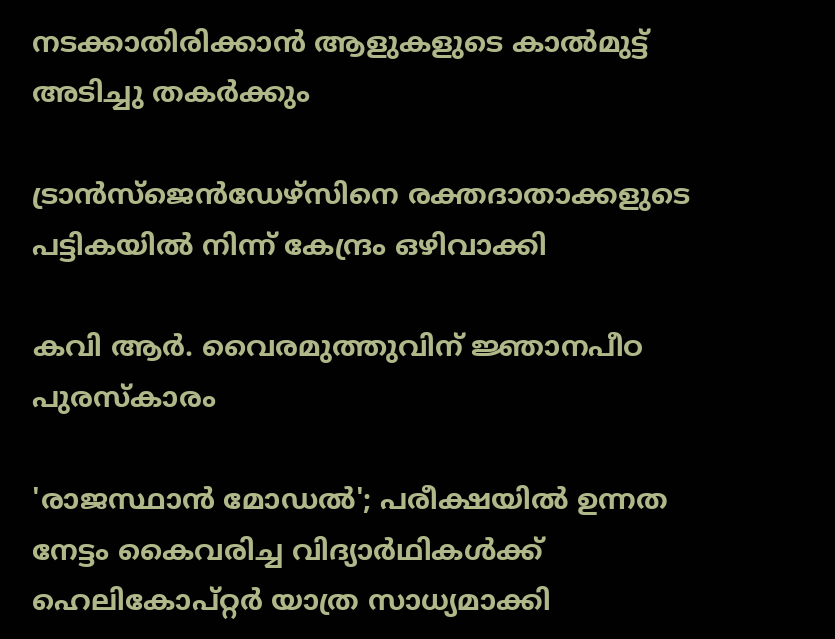നടക്കാതിരിക്കാൻ ആളുകളുടെ കാൽമുട്ട് അടിച്ചു തകർക്കും

ട്രാൻസ്ജെൻഡേഴ്സിനെ രക്തദാതാക്കളുടെ പട്ടികയിൽ നിന്ന് കേന്ദ്രം ഒഴിവാക്കി

കവി ആർ. വൈരമുത്തുവിന് ജ്ഞാനപീഠ പുരസ്കാരം

'രാജസ്ഥാൻ മോഡൽ'; പരീക്ഷയിൽ ഉന്നത നേട്ടം കൈവരിച്ച വിദ‍്യാർഥികൾക്ക് ഹെലികോപ്റ്റർ യാത്ര സാധ‍്യമാക്കി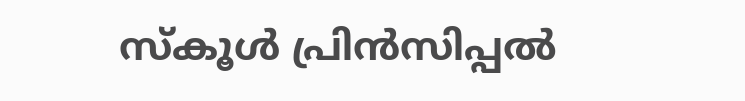സ്കൂൾ പ്രിൻസിപ്പൽ